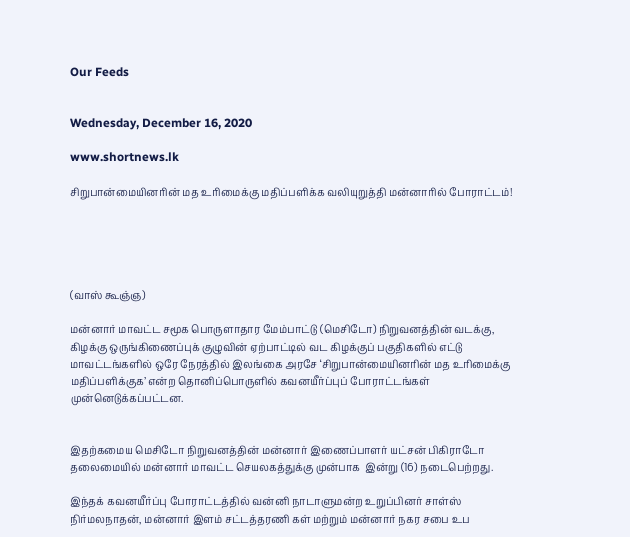Our Feeds


Wednesday, December 16, 2020

www.shortnews.lk

சிறுபான்மையினரின் மத உரிமைக்கு மதிப்பளிக்க வலியுறுத்தி மன்னாரில் போராட்டம்!





(வாஸ் கூஞ்ஞ)

மன்னார் மாவட்ட சமூக பொருளாதார மேம்பாட்டு (மெசிடோ) நிறுவனத்தின் வடக்கு, கிழக்கு ஒருங்கிணைப்புக் குழுவின் ஏற்பாட்டில் வட கிழக்குப் பகுதிகளில் எட்டு மாவட்டங்களில் ஒரே நேரத்தில் இலங்கை அரசே ‘சிறுபான்மையினரின் மத உரிமைக்கு மதிப்பளிக்குக’ என்ற தொனிப்பொருளில் கவனயீர்ப்புப் போராட்டங்கள் முன்னெடுக்கப்பட்டன.


இதற்கமைய மெசிடோ நிறுவனத்தின் மன்னார் இணைப்பாளர் யட்சன் பிகிராடோ தலைமையில் மன்னார் மாவட்ட செயலகத்துக்கு முன்பாக  இன்று (16) நடைபெற்றது.

இந்தக் கவனயீர்ப்பு போராட்டத்தில் வன்னி நாடாளுமன்ற உறுப்பினர் சாள்ஸ் நிர்மலநாதன், மன்னார் இளம் சட்டத்தரணி கள் மற்றும் மன்னார் நகர சபை உப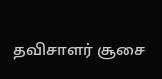தவிசாளர் சூசை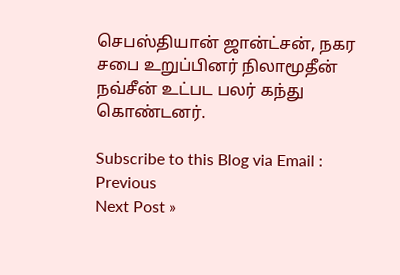செபஸ்தியான் ஜான்ட்சன், நகர சபை உறுப்பினர் நிலாமூதீன் நவ்சீன் உட்பட பலர் கந்து கொண்டனர்.

Subscribe to this Blog via Email :
Previous
Next Post »